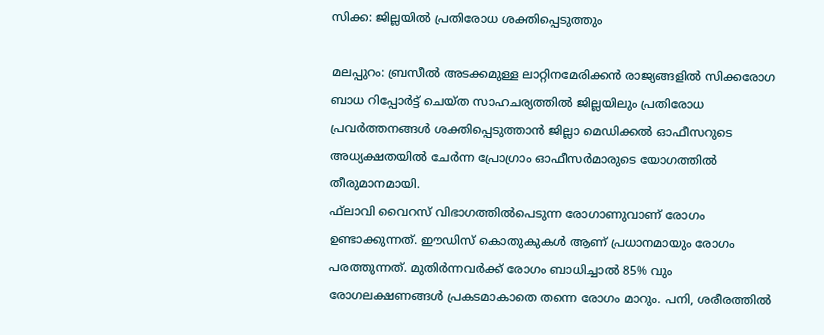സിക്ക: ജില്ലയില്‍ പ്രതിരോധ ശക്തിപ്പെടുത്തും

മലപ്പുറം: ബ്രസീല്‍ അടക്കമുള്ള ലാറ്റിനമേരിക്കന്‍ രാജ്യങ്ങളില്‍ സിക്കരോഗ ബാധ റിപ്പോര്‍ട്ട് ചെയ്ത സാഹചര്യത്തില്‍ ജില്ലയിലും പ്രതിരോധ പ്രവര്‍ത്തനങ്ങള്‍ ശക്തിപ്പെടുത്താന്‍ ജില്ലാ മെഡിക്കല്‍ ഓഫീസറുടെ അധ്യക്ഷതയില്‍ ചേര്‍ന്ന പ്രോഗ്രാം ഓഫീസര്‍മാരുടെ യോഗത്തില്‍ തീരുമാനമായി.
ഫ്‌ലാവി വൈറസ് വിഭാഗത്തില്‍പെടുന്ന രോഗാണുവാണ് രോഗം ഉണ്ടാക്കുന്നത്. ഈഡിസ് കൊതുകുകള്‍ ആണ് പ്രധാനമായും രോഗം പരത്തുന്നത്. മുതിര്‍ന്നവര്‍ക്ക് രോഗം ബാധിച്ചാല്‍ 85% വും രോഗലക്ഷണങ്ങള്‍ പ്രകടമാകാതെ തന്നെ രോഗം മാറും. പനി, ശരീരത്തില്‍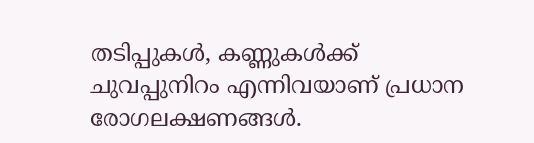തടിപ്പുകള്‍, കണ്ണുകള്‍ക്ക് ചുവപ്പുനിറം എന്നിവയാണ് പ്രധാന രോഗലക്ഷണങ്ങള്‍.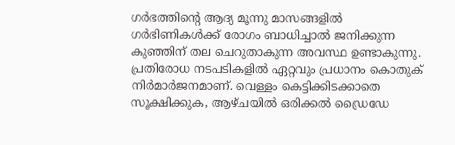ഗര്‍ഭത്തിന്റെ ആദ്യ മൂന്നു മാസങ്ങളില്‍ ഗര്‍ഭിണികള്‍ക്ക് രോഗം ബാധിച്ചാല്‍ ജനിക്കുന്ന കുഞ്ഞിന് തല ചെറുതാകുന്ന അവസ്ഥ ഉണ്ടാകുന്നു.
പ്രതിരോധ നടപടികളില്‍ ഏറ്റവും പ്രധാനം കൊതുക് നിര്‍മാര്‍ജനമാണ്. വെള്ളം കെട്ടിക്കിടക്കാതെ സൂക്ഷിക്കുക, ആഴ്ചയില്‍ ഒരിക്കല്‍ ഡ്രൈഡേ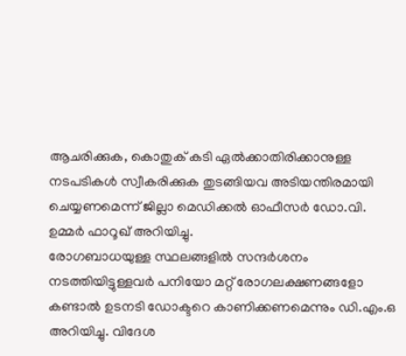ആചരിക്കുക, കൊതുക് കടി ഏല്‍ക്കാതിരിക്കാനുള്ള നടപടികള്‍ സ്വീകരിക്കുക തുടങ്ങിയവ അടിയന്തിരമായി ചെയ്യണമെന്ന് ജില്ലാ മെഡിക്കല്‍ ഓഫീസര്‍ ഡോ.വി. ഉമ്മര്‍ ഫാറൂഖ് അറിയിച്ചു.
രോഗബാധയുള്ള സ്ഥലങ്ങളില്‍ സന്ദര്‍ശനം നടത്തിയിട്ടുള്ളവര്‍ പനിയോ മറ്റ് രോഗലക്ഷണങ്ങളോ കണ്ടാല്‍ ഉടനടി ഡോക്ടറെ കാണിക്കണമെന്നും ഡി.എം.ഒ അറിയിച്ചു. വിദേശ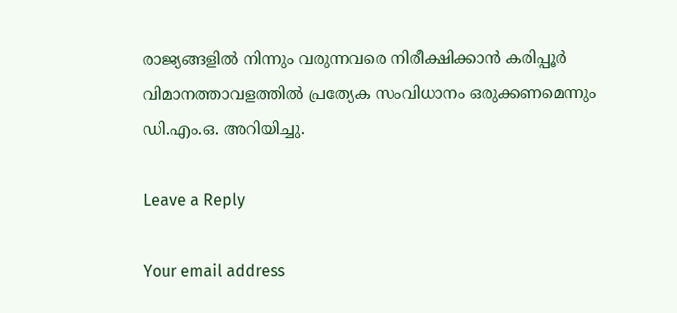രാജ്യങ്ങളില്‍ നിന്നും വരുന്നവരെ നിരീക്ഷിക്കാന്‍ കരിപ്പൂര്‍ വിമാനത്താവളത്തില്‍ പ്രത്യേക സംവിധാനം ഒരുക്കണമെന്നും ഡി.എം.ഒ. അറിയിച്ചു.

Leave a Reply

Your email address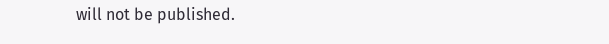will not be published.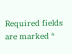Required fields are marked *